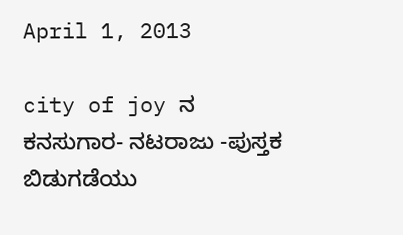April 1, 2013

city of joy ನ ಕನಸುಗಾರ- ನಟರಾಜು -ಪುಸ್ತಕ ಬಿಡುಗಡೆಯು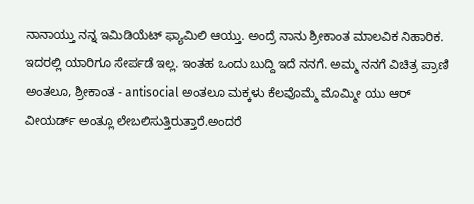ನಾನಾಯ್ತು ನನ್ನ ಇಮಿಡಿಯೆಟ್ ಫ್ಯಾಮಿಲಿ ಆಯ್ತು. ಅಂದ್ರೆ ನಾನು ಶ್ರೀಕಾಂತ ಮಾಲವಿಕ ನಿಹಾರಿಕ. ಇದರಲ್ಲಿ ಯಾರಿಗೂ ಸೇರ್ಪಡೆ ಇಲ್ಲ. ಇಂತಹ ಒಂದು ಬುದ್ದಿ ಇದೆ ನನಗೆ. ಅಮ್ಮ ನನಗೆ ವಿಚಿತ್ರ ಪ್ರಾಣಿ ಅಂತಲೂ, ಶ್ರೀಕಾಂತ - antisocial ಅಂತಲೂ ಮಕ್ಕಳು ಕೆಲವೊಮ್ಮೆ ಮೊಮ್ಮೀ ಯು ಆರ್ ವೀಯರ್ಡ್ ಅಂತ್ಲೂ ಲೇಬಲಿಸುತ್ತಿರುತ್ತಾರೆ.ಅಂದರೆ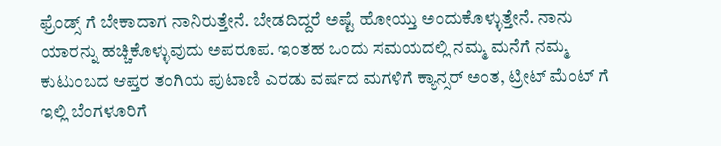ಫ್ರೆಂಡ್ಸ್ ಗೆ ಬೇಕಾದಾಗ ನಾನಿರುತ್ತೇನೆ. ಬೇಡದಿದ್ದರೆ ಅಷ್ಟೆ ಹೋಯ್ತು ಅಂದುಕೊಳ್ಳುತ್ತೇನೆ. ನಾನು ಯಾರನ್ನು ಹಚ್ಚಿಕೊಳ್ಳುವುದು ಅಪರೂಪ. ಇಂತಹ ಒಂದು ಸಮಯದಲ್ಲಿ ನಮ್ಮ ಮನೆಗೆ ನಮ್ಮ ಕುಟುಂಬದ ಆಪ್ತರ ತಂಗಿಯ ಪುಟಾಣಿ ಎರಡು ವರ್ಷದ ಮಗಳಿಗೆ ಕ್ಯಾನ್ಸರ್ ಅಂತ, ಟ್ರೀಟ್ ಮೆಂಟ್ ಗೆ ಇಲ್ಲಿ ಬೆಂಗಳೂರಿಗೆ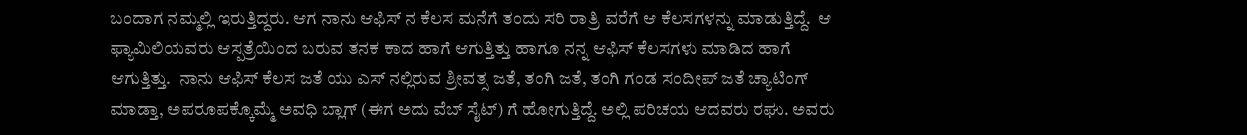ಬಂದಾಗ ನಮ್ಮಲ್ಲಿ ಇರುತ್ತಿದ್ದರು. ಆಗ ನಾನು ಆಫಿಸ್ ನ ಕೆಲಸ ಮನೆಗೆ ತಂದು ಸರಿ ರಾತ್ರಿ ವರೆಗೆ ಆ ಕೆಲಸಗಳನ್ನು ಮಾಡುತ್ತಿದ್ದೆ.  ಆ ಫ್ಯಾಮಿಲಿಯವರು ಆಸ್ಪತ್ರೆಯಿಂದ ಬರುವ ತನಕ ಕಾದ ಹಾಗೆ ಆಗುತ್ತಿತ್ತು ಹಾಗೂ ನನ್ನ ಆಫಿಸ್ ಕೆಲಸಗಳು ಮಾಡಿದ ಹಾಗೆ ಆಗುತ್ತಿತ್ತು.  ನಾನು ಆಫಿಸ್ ಕೆಲಸ ಜತೆ ಯು ಎಸ್ ನಲ್ಲಿರುವ ಶ್ರೀವತ್ಸ ಜತೆ, ತಂಗಿ ಜತೆ, ತಂಗಿ ಗಂಡ ಸಂದೀಪ್ ಜತೆ ಚ್ಯಾಟಿಂಗ್ ಮಾಡ್ತಾ, ಅಪರೂಪಕ್ಕೊಮ್ಮೆ ಅವಧಿ ಬ್ಲಾಗ್ (ಈಗ ಅದು ವೆಬ್ ಸೈಟ್) ಗೆ ಹೋಗುತ್ತಿದ್ದೆ. ಅಲ್ಲಿ ಪರಿಚಯ ಆದವರು ರಘು. ಅವರು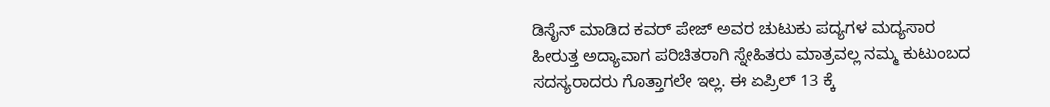ಡಿಸೈನ್ ಮಾಡಿದ ಕವರ್ ಪೇಜ್ ಅವರ ಚುಟುಕು ಪದ್ಯಗಳ ಮದ್ಯಸಾರ ಹೀರುತ್ತ ಅದ್ಯಾವಾಗ ಪರಿಚಿತರಾಗಿ ಸ್ನೇಹಿತರು ಮಾತ್ರವಲ್ಲ ನಮ್ಮ ಕುಟುಂಬದ ಸದಸ್ಯರಾದರು ಗೊತ್ತಾಗಲೇ ಇಲ್ಲ. ಈ ಏಪ್ರಿಲ್ 13 ಕ್ಕೆ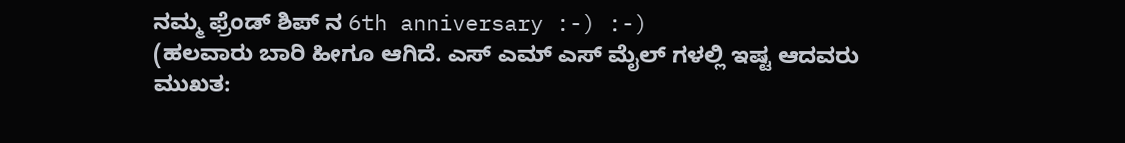ನಮ್ಮ ಫ್ರೆಂಡ್ ಶಿಪ್ ನ 6th anniversary :-) :-)
(ಹಲವಾರು ಬಾರಿ ಹೀಗೂ ಆಗಿದೆ. ಎಸ್ ಎಮ್ ಎಸ್ ಮೈಲ್ ಗಳಲ್ಲಿ ಇಷ್ಟ ಆದವರು ಮುಖತ: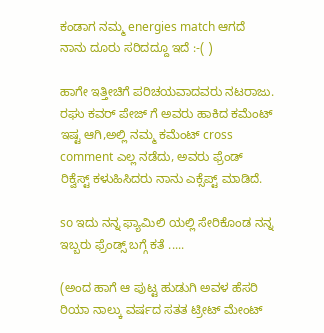ಕಂಡಾಗ ನಮ್ಮ energies match ಆಗದೆ ನಾನು ದೂರು ಸರಿದದ್ದೂ ಇದೆ :-( )

ಹಾಗೇ ಇತ್ತೀಚಿಗೆ ಪರಿಚಯವಾದವರು ನಟರಾಜು. ರಘು ಕವರ್ ಪೇಜ್ ಗೆ ಅವರು ಹಾಕಿದ ಕಮೆಂಟ್ ಇಷ್ಟ ಆಗಿ,ಅಲ್ಲಿ ನಮ್ಮ ಕಮೆಂಟ್ cross comment ಎಲ್ಲ ನಡೆದು, ಅವರು ಫ್ರೆಂಡ್ ರಿಕ್ವೆಸ್ಟ್ ಕಳುಹಿಸಿದರು ನಾನು ಎಕ್ಸೆಪ್ಟ್ ಮಾಡಿದೆ.

so ಇದು ನನ್ನ ಫ್ಯಾಮಿಲಿ ಯಲ್ಲಿ ಸೇರಿಕೊಂಡ ನನ್ನ ಇಬ್ಬರು ಫ್ರೆಂಡ್ಸ್ ಬಗ್ಗೆ ಕತೆ .....

(ಅಂದ ಹಾಗೆ ಆ ಪುಟ್ಟ ಹುಡುಗಿ ಅವಳ ಹೆಸರಿ ರಿಯಾ ನಾಲ್ಕು ವರ್ಷದ ಸತತ ಟ್ರೀಟ್ ಮೇಂಟ್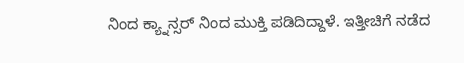ನಿಂದ ಕ್ಯ್ನಾನ್ಸರ್ ನಿಂದ ಮುಕ್ತಿ ಪಡಿದಿದ್ದಾಳೆ. ಇತ್ತೀಚಿಗೆ ನಡೆದ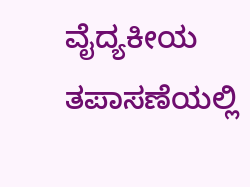ವೈದ್ಯಕೀಯ ತಪಾಸಣೆಯಲ್ಲಿ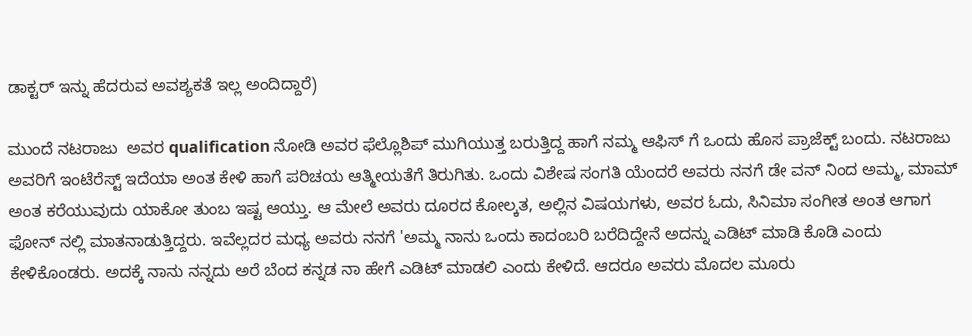ಡಾಕ್ಟರ್ ಇನ್ನು ಹೆದರುವ ಅವಶ್ಯಕತೆ ಇಲ್ಲ ಅಂದಿದ್ದಾರೆ)

ಮುಂದೆ ನಟರಾಜು  ಅವರ qualification ನೋಡಿ ಅವರ ಫೆಲ್ಲೊಶಿಪ್ ಮುಗಿಯುತ್ತ ಬರುತ್ತಿದ್ದ ಹಾಗೆ ನಮ್ಮ ಆಫಿಸ್ ಗೆ ಒಂದು ಹೊಸ ಪ್ರಾಜೆಕ್ಟ್ ಬಂದು. ನಟರಾಜು ಅವರಿಗೆ ಇಂಟೆರೆಸ್ಟ್ ಇದೆಯಾ ಅಂತ ಕೇಳಿ ಹಾಗೆ ಪರಿಚಯ ಆತ್ಮೀಯತೆಗೆ ತಿರುಗಿತು. ಒಂದು ವಿಶೇಷ ಸಂಗತಿ ಯೆಂದರೆ ಅವರು ನನಗೆ ಡೇ ವನ್ ನಿಂದ ಅಮ್ಮ, ಮಾಮ್ ಅಂತ ಕರೆಯುವುದು ಯಾಕೋ ತುಂಬ ಇಷ್ಟ ಆಯ್ತು. ಆ ಮೇಲೆ ಅವರು ದೂರದ ಕೋಲ್ಕತ, ಅಲ್ಲಿನ ವಿಷಯಗಳು, ಅವರ ಓದು, ಸಿನಿಮಾ ಸಂಗೀತ ಅಂತ ಆಗಾಗ ಫೋನ್ ನಲ್ಲಿ ಮಾತನಾಡುತ್ತಿದ್ದರು. ಇವೆಲ್ಲದರ ಮಧ್ಯ ಅವರು ನನಗೆ 'ಅಮ್ಮ ನಾನು ಒಂದು ಕಾದಂಬರಿ ಬರೆದಿದ್ದೇನೆ ಅದನ್ನು ಎಡಿಟ್ ಮಾಡಿ ಕೊಡಿ ಎಂದು ಕೇಳಿಕೊಂಡರು. ಅದಕ್ಕೆ ನಾನು ನನ್ನದು ಅರೆ ಬೆಂದ ಕನ್ನಡ ನಾ ಹೇಗೆ ಎಡಿಟ್ ಮಾಡಲಿ ಎಂದು ಕೇಳಿದೆ. ಆದರೂ ಅವರು ಮೊದಲ ಮೂರು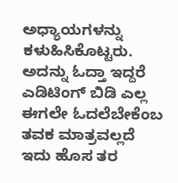ಅಧ್ಯಾಯಗಳನ್ನು ಕಳುಹಿಸಿಕೊಟ್ಟರು. ಅದನ್ನು ಓದ್ತಾ ಇದ್ದರೆ ಎಡಿಟಿಂಗ್ ಬಿಡಿ ಎಲ್ಲ ಈಗಲೇ ಓದಲೆಬೇಕೆಂಬ ತವಕ ಮಾತ್ರವಲ್ಲದೆ ಇದು ಹೊಸ ತರ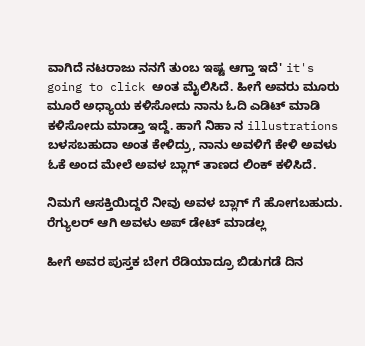ವಾಗಿದೆ ನಟರಾಜು ನನಗೆ ತುಂಬ ಇಷ್ಟ ಆಗ್ತಾ ಇದೆ' it's going to click ಅಂತ ಮೈಲಿಸಿದೆ. ಹೀಗೆ ಅವರು ಮೂರು ಮೂರೆ ಅಧ್ಯಾಯ ಕಳಿಸೋದು ನಾನು ಓದಿ ಎಡಿಟ್ ಮಾಡಿ ಕಳಿಸೋದು ಮಾಡ್ತಾ ಇದ್ದೆ. ಹಾಗೆ ನಿಹಾ ನ illustrations ಬಳಸಬಹುದಾ ಅಂತ ಕೇಳಿದ್ರು, ನಾನು ಅವಳಿಗೆ ಕೇಳಿ ಅವಳು ಓಕೆ ಅಂದ ಮೇಲೆ ಅವಳ ಬ್ಲಾಗ್ ತಾಣದ ಲಿಂಕ್ ಕಳಿಸಿದೆ.

ನಿಮಗೆ ಆಸಕ್ತಿಯಿದ್ದರೆ ನೀವು ಅವಳ ಬ್ಲಾಗ್ ಗೆ ಹೋಗಬಹುದು. ರೆಗ್ಯುಲರ್ ಆಗಿ ಅವಳು ಅಪ್ ಡೇಟ್ ಮಾಡಲ್ಲ

ಹೀಗೆ ಅವರ ಪುಸ್ತಕ ಬೇಗ ರೆಡಿಯಾದ್ರೂ ಬಿಡುಗಡೆ ದಿನ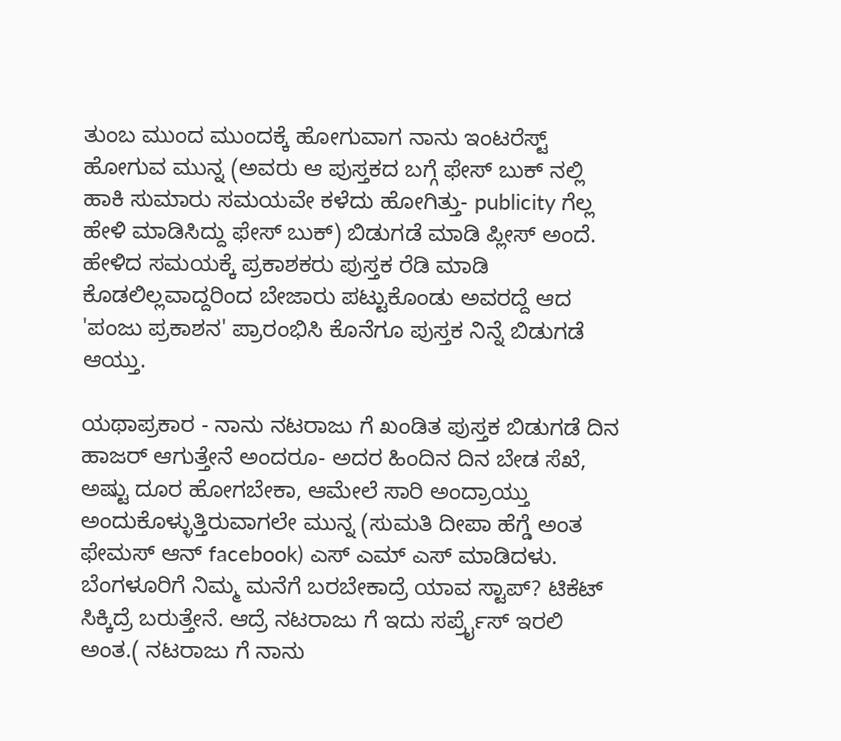ತುಂಬ ಮುಂದ ಮುಂದಕ್ಕೆ ಹೋಗುವಾಗ ನಾನು ಇಂಟರೆಸ್ಟ್ ಹೋಗುವ ಮುನ್ನ (ಅವರು ಆ ಪುಸ್ತಕದ ಬಗ್ಗೆ ಫೇಸ್ ಬುಕ್ ನಲ್ಲಿ ಹಾಕಿ ಸುಮಾರು ಸಮಯವೇ ಕಳೆದು ಹೋಗಿತ್ತು- publicity ಗೆಲ್ಲ ಹೇಳಿ ಮಾಡಿಸಿದ್ದು ಫೇಸ್ ಬುಕ್) ಬಿಡುಗಡೆ ಮಾಡಿ ಪ್ಲೀಸ್ ಅಂದೆ. ಹೇಳಿದ ಸಮಯಕ್ಕೆ ಪ್ರಕಾಶಕರು ಪುಸ್ತಕ ರೆಡಿ ಮಾಡಿ ಕೊಡಲಿಲ್ಲವಾದ್ದರಿಂದ ಬೇಜಾರು ಪಟ್ಟುಕೊಂಡು ಅವರದ್ದೆ ಆದ 'ಪಂಜು ಪ್ರಕಾಶನ' ಪ್ರಾರಂಭಿಸಿ ಕೊನೆಗೂ ಪುಸ್ತಕ ನಿನ್ನೆ ಬಿಡುಗಡೆ ಆಯ್ತು.

ಯಥಾಪ್ರಕಾರ - ನಾನು ನಟರಾಜು ಗೆ ಖಂಡಿತ ಪುಸ್ತಕ ಬಿಡುಗಡೆ ದಿನ ಹಾಜರ್ ಆಗುತ್ತೇನೆ ಅಂದರೂ- ಅದರ ಹಿಂದಿನ ದಿನ ಬೇಡ ಸೆಖೆ, ಅಷ್ಟು ದೂರ ಹೋಗಬೇಕಾ, ಆಮೇಲೆ ಸಾರಿ ಅಂದ್ರಾಯ್ತು ಅಂದುಕೊಳ್ಳುತ್ತಿರುವಾಗಲೇ ಮುನ್ನ (ಸುಮತಿ ದೀಪಾ ಹೆಗ್ಡೆ ಅಂತ ಫೇಮಸ್ ಆನ್ facebook) ಎಸ್ ಎಮ್ ಎಸ್ ಮಾಡಿದಳು. ಬೆಂಗಳೂರಿಗೆ ನಿಮ್ಮ ಮನೆಗೆ ಬರಬೇಕಾದ್ರೆ ಯಾವ ಸ್ಟಾಪ್? ಟಿಕೆಟ್ ಸಿಕ್ಕಿದ್ರೆ ಬರುತ್ತೇನೆ. ಆದ್ರೆ ನಟರಾಜು ಗೆ ಇದು ಸರ್ಪ್ರೈಸ್ ಇರಲಿ ಅಂತ.( ನಟರಾಜು ಗೆ ನಾನು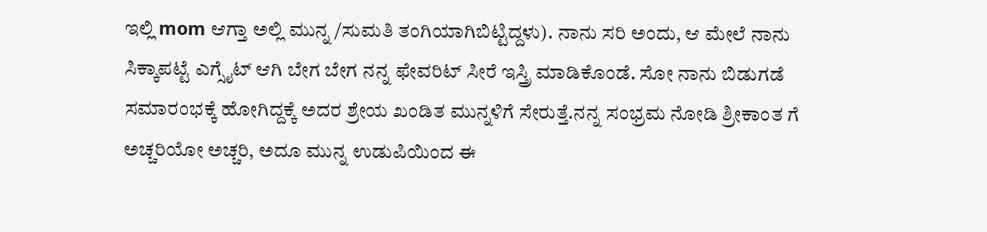ಇಲ್ಲಿ mom ಆಗ್ತಾ ಅಲ್ಲಿ ಮುನ್ನ /ಸುಮತಿ ತಂಗಿಯಾಗಿಬಿಟ್ಟಿದ್ದಳು). ನಾನು ಸರಿ ಅಂದು, ಆ ಮೇಲೆ ನಾನು ಸಿಕ್ಕಾಪಟ್ಟೆ ಎಗ್ಸೈಟ್ ಆಗಿ ಬೇಗ ಬೇಗ ನನ್ನ ಫೇವರಿಟ್ ಸೀರೆ ಇಸ್ತ್ರಿ ಮಾಡಿಕೊಂಡೆ. ಸೋ ನಾನು ಬಿಡುಗಡೆ ಸಮಾರಂಭಕ್ಕೆ ಹೋಗಿದ್ದಕ್ಕೆ ಅದರ ಶ್ರೇಯ ಖಂಡಿತ ಮುನ್ನಳಿಗೆ ಸೇರುತ್ತೆ.ನನ್ನ ಸಂಭ್ರಮ ನೋಡಿ ಶ್ರೀಕಾಂತ ಗೆ ಅಚ್ಚರಿಯೋ ಅಚ್ಚರಿ, ಅದೂ ಮುನ್ನ ಉಡುಪಿಯಿಂದ ಈ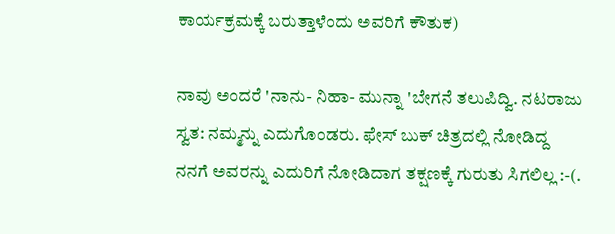ಕಾರ್ಯಕ್ರಮಕ್ಕೆ ಬರುತ್ತಾಳೆಂದು ಅವರಿಗೆ ಕೌತುಕ)

ನಾವು ಅಂದರೆ 'ನಾನು- ನಿಹಾ- ಮುನ್ನಾ 'ಬೇಗನೆ ತಲುಪಿದ್ವಿ. ನಟರಾಜು ಸ್ವತ: ನಮ್ಮನ್ನು ಎದುಗೊಂಡರು. ಫೇಸ್ ಬುಕ್ ಚಿತ್ರದಲ್ಲಿ ನೋಡಿದ್ದ ನನಗೆ ಅವರನ್ನು ಎದುರಿಗೆ ನೋಡಿದಾಗ ತಕ್ಷಣಕ್ಕೆ ಗುರುತು ಸಿಗಲಿಲ್ಲ :-(.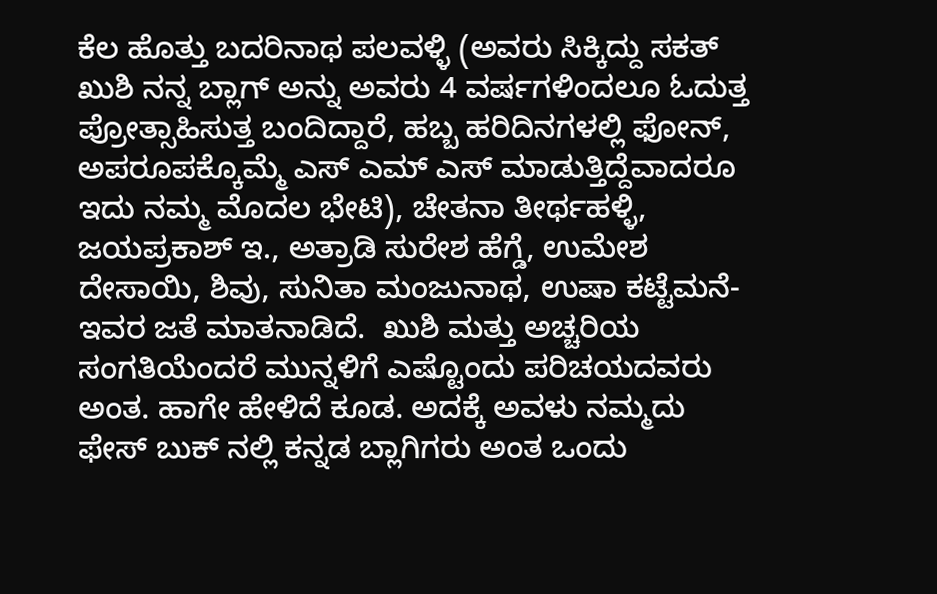ಕೆಲ ಹೊತ್ತು ಬದರಿನಾಥ ಪಲವಳ್ಳಿ (ಅವರು ಸಿಕ್ಕಿದ್ದು ಸಕತ್ ಖುಶಿ ನನ್ನ ಬ್ಲಾಗ್ ಅನ್ನು ಅವರು 4 ವರ್ಷಗಳಿಂದಲೂ ಓದುತ್ತ ಪ್ರೋತ್ಸಾಹಿಸುತ್ತ ಬಂದಿದ್ದಾರೆ, ಹಬ್ಬ ಹರಿದಿನಗಳಲ್ಲಿ ಫೋನ್, ಅಪರೂಪಕ್ಕೊಮ್ಮೆ ಎಸ್ ಎಮ್ ಎಸ್ ಮಾಡುತ್ತಿದ್ದೆವಾದರೂ ಇದು ನಮ್ಮ ಮೊದಲ ಭೇಟಿ), ಚೇತನಾ ತೀರ್ಥಹಳ್ಳಿ, ಜಯಪ್ರಕಾಶ್ ಇ., ಅತ್ರಾಡಿ ಸುರೇಶ ಹೆಗ್ಡೆ, ಉಮೇಶ ದೇಸಾಯಿ, ಶಿವು, ಸುನಿತಾ ಮಂಜುನಾಥ, ಉಷಾ ಕಟ್ಟೆಮನೆ- ಇವರ ಜತೆ ಮಾತನಾಡಿದೆ.  ಖುಶಿ ಮತ್ತು ಅಚ್ಚರಿಯ ಸಂಗತಿಯೆಂದರೆ ಮುನ್ನಳಿಗೆ ಎಷ್ಟೊಂದು ಪರಿಚಯದವರು ಅಂತ. ಹಾಗೇ ಹೇಳಿದೆ ಕೂಡ. ಅದಕ್ಕೆ ಅವಳು ನಮ್ಮದು ಫೇಸ್ ಬುಕ್ ನಲ್ಲಿ ಕನ್ನಡ ಬ್ಲಾಗಿಗರು ಅಂತ ಒಂದು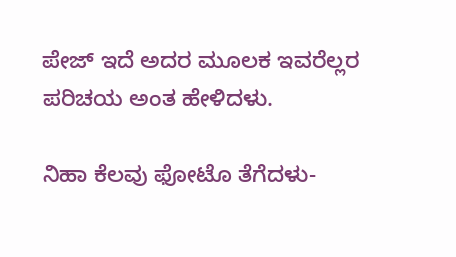ಪೇಜ್ ಇದೆ ಅದರ ಮೂಲಕ ಇವರೆಲ್ಲರ ಪರಿಚಯ ಅಂತ ಹೇಳಿದಳು.

ನಿಹಾ ಕೆಲವು ಫೋಟೊ ತೆಗೆದಳು-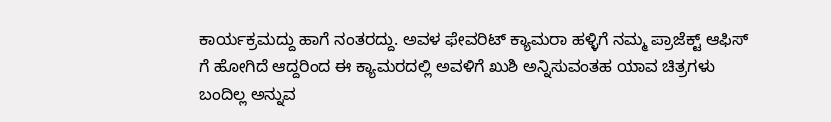ಕಾರ್ಯಕ್ರಮದ್ದು ಹಾಗೆ ನಂತರದ್ದು. ಅವಳ ಫೇವರಿಟ್ ಕ್ಯಾಮರಾ ಹಳ್ಳಿಗೆ ನಮ್ಮ ಪ್ರಾಜೆಕ್ಟ್ ಆಫಿಸ್ ಗೆ ಹೋಗಿದೆ ಆದ್ದರಿಂದ ಈ ಕ್ಯಾಮರದಲ್ಲಿ ಅವಳಿಗೆ ಖುಶಿ ಅನ್ನಿಸುವಂತಹ ಯಾವ ಚಿತ್ರಗಳು ಬಂದಿಲ್ಲ ಅನ್ನುವ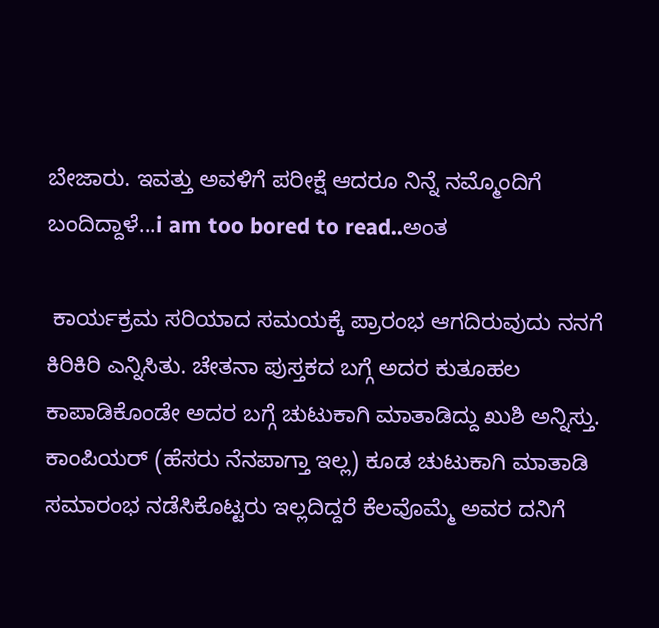ಬೇಜಾರು. ಇವತ್ತು ಅವಳಿಗೆ ಪರೀಕ್ಷೆ ಆದರೂ ನಿನ್ನೆ ನಮ್ಮೊಂದಿಗೆ ಬಂದಿದ್ದಾಳೆ...i am too bored to read..ಅಂತ

 ಕಾರ್ಯಕ್ರಮ ಸರಿಯಾದ ಸಮಯಕ್ಕೆ ಪ್ರಾರಂಭ ಆಗದಿರುವುದು ನನಗೆ ಕಿರಿಕಿರಿ ಎನ್ನಿಸಿತು. ಚೇತನಾ ಪುಸ್ತಕದ ಬಗ್ಗೆ ಅದರ ಕುತೂಹಲ ಕಾಪಾಡಿಕೊಂಡೇ ಅದರ ಬಗ್ಗೆ ಚುಟುಕಾಗಿ ಮಾತಾಡಿದ್ದು ಖುಶಿ ಅನ್ನಿಸ್ತು. ಕಾಂಪಿಯರ್ (ಹೆಸರು ನೆನಪಾಗ್ತಾ ಇಲ್ಲ) ಕೂಡ ಚುಟುಕಾಗಿ ಮಾತಾಡಿ ಸಮಾರಂಭ ನಡೆಸಿಕೊಟ್ಟರು ಇಲ್ಲದಿದ್ದರೆ ಕೆಲವೊಮ್ಮೆ ಅವರ ದನಿಗೆ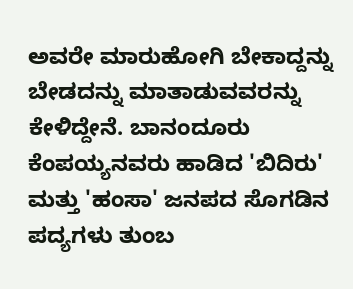ಅವರೇ ಮಾರುಹೋಗಿ ಬೇಕಾದ್ದನ್ನು ಬೇಡದನ್ನು ಮಾತಾಡುವವರನ್ನು ಕೇಳಿದ್ದೇನೆ. ಬಾನಂದೂರು ಕೆಂಪಯ್ಯನವರು ಹಾಡಿದ 'ಬಿದಿರು' ಮತ್ತು 'ಹಂಸಾ' ಜನಪದ ಸೊಗಡಿನ ಪದ್ಯಗಳು ತುಂಬ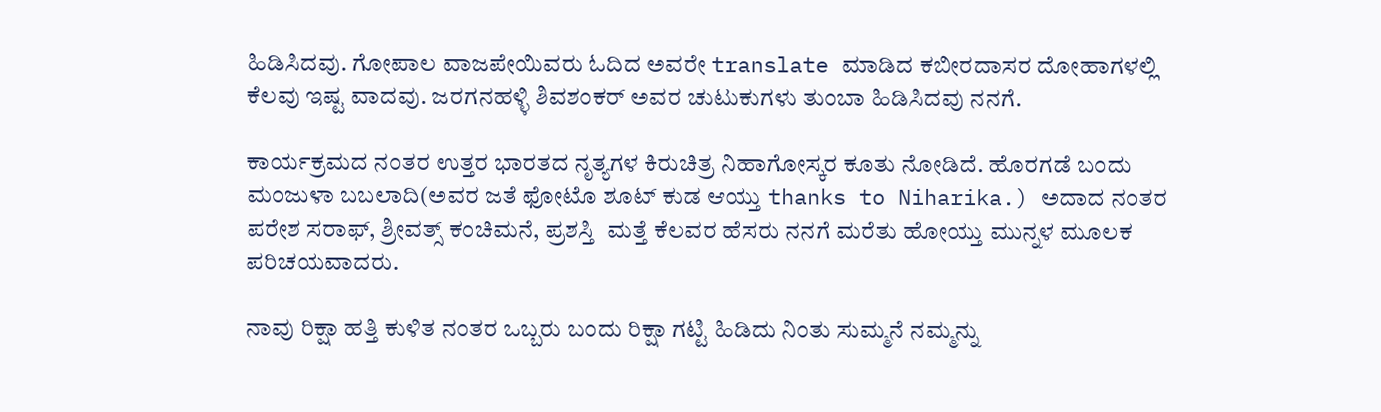ಹಿಡಿಸಿದವು. ಗೋಪಾಲ ವಾಜಪೇಯಿವರು ಓದಿದ ಅವರೇ translate ಮಾಡಿದ ಕಬೀರದಾಸರ ದೋಹಾಗಳಲ್ಲಿ ಕೆಲವು ಇಷ್ಟ ವಾದವು. ಜರಗನಹಳ್ಳಿ ಶಿವಶಂಕರ್ ಅವರ ಚುಟುಕುಗಳು ತುಂಬಾ ಹಿಡಿಸಿದವು ನನಗೆ.

ಕಾರ್ಯಕ್ರಮದ ನಂತರ ಉತ್ತರ ಭಾರತದ ನೃತ್ಯಗಳ ಕಿರುಚಿತ್ರ ನಿಹಾಗೋಸ್ಕರ ಕೂತು ನೋಡಿದೆ. ಹೊರಗಡೆ ಬಂದು ಮಂಜುಳಾ ಬಬಲಾದಿ(ಅವರ ಜತೆ ಫೋಟೊ ಶೂಟ್ ಕುಡ ಆಯ್ತು thanks to Niharika.) ಅದಾದ ನಂತರ ಪರೇಶ ಸರಾಫ್, ಶ್ರೀವತ್ಸ್ ಕಂಚಿಮನೆ, ಪ್ರಶಸ್ತಿ  ಮತ್ತೆ ಕೆಲವರ ಹೆಸರು ನನಗೆ ಮರೆತು ಹೋಯ್ತು ಮುನ್ನಳ ಮೂಲಕ ಪರಿಚಯವಾದರು.

ನಾವು ರಿಕ್ಷಾ ಹತ್ತಿ ಕುಳಿತ ನಂತರ ಒಬ್ಬರು ಬಂದು ರಿಕ್ಷಾ ಗಟ್ಟಿ ಹಿಡಿದು ನಿಂತು ಸುಮ್ಮನೆ ನಮ್ಮನ್ನು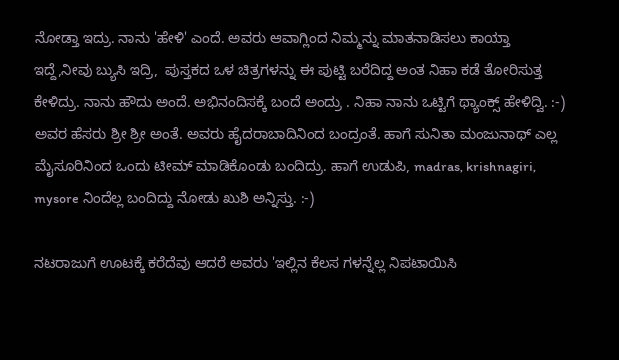ನೋಡ್ತಾ ಇದ್ರು. ನಾನು 'ಹೇಳಿ' ಎಂದೆ. ಅವರು ಆವಾಗ್ಲಿಂದ ನಿಮ್ಮನ್ನು ಮಾತನಾಡಿಸಲು ಕಾಯ್ತಾ ಇದ್ದೆ,ನೀವು ಬ್ಯುಸಿ ಇದ್ರಿ,  ಪುಸ್ತಕದ ಒಳ ಚಿತ್ರಗಳನ್ನು ಈ ಪುಟ್ಟಿ ಬರೆದಿದ್ದ ಅಂತ ನಿಹಾ ಕಡೆ ತೋರಿಸುತ್ತ ಕೇಳಿದ್ರು. ನಾನು ಹೌದು ಅಂದೆ. ಅಭಿನಂದಿಸಕ್ಕೆ ಬಂದೆ ಅಂದ್ರು . ನಿಹಾ ನಾನು ಒಟ್ಟಿಗೆ ಥ್ಯಾಂಕ್ಸ್ ಹೇಳಿದ್ವಿ. :-) ಅವರ ಹೆಸರು ಶ್ರೀ ಶ್ರೀ ಅಂತೆ. ಅವರು ಹೈದರಾಬಾದಿನಿಂದ ಬಂದ್ರಂತೆ. ಹಾಗೆ ಸುನಿತಾ ಮಂಜುನಾಥ್ ಎಲ್ಲ ಮೈಸೂರಿನಿಂದ ಒಂದು ಟೀಮ್ ಮಾಡಿಕೊಂಡು ಬಂದಿದ್ರು. ಹಾಗೆ ಉಡುಪಿ, madras, krishnagiri, mysore ನಿಂದೆಲ್ಲ ಬಂದಿದ್ದು ನೋಡು ಖುಶಿ ಅನ್ನಿಸ್ತು. :-)

ನಟರಾಜುಗೆ ಊಟಕ್ಕೆ ಕರೆದೆವು ಆದರೆ ಅವರು 'ಇಲ್ಲಿನ ಕೆಲಸ ಗಳನ್ನೆಲ್ಲ ನಿಪಟಾಯಿಸಿ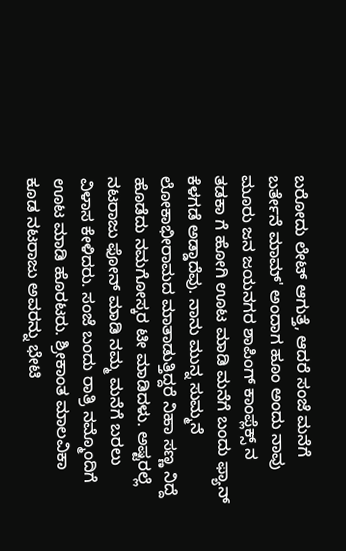ಬರೋದು ಲೇಟ್ ಆಗುತ್ತೆ, ಆದರೆ ಸಂಜೆ ಮನೆಗೆ ಬರ್ತೇನೆ ಮಾಮ್' ಅಂದಾಗ ಹೂಂ ಅಂದು ನಾವು ಮೂರು ಜನ ಜಯನಗರ ಶಾಪಿಂಗ್ ಕಾಂಪ್ಲೆಕ್ಸ್ ನ ತಡಕಾ ಗೆ ಹೋಗಿ ಊಟ ಮಾಡಿ ಮನೆಗೆ ಬಂದು ಫ್ಯಾನ್ ಕೆಳಗಡೆ ಅಡ್ಡಾದೆವು. ನಾನು ಮುನ್ನ ಸುಮ್ಮನೆ ಲೋಕಾಭೀರಾಮದ ಮಾತಾಡುತ್ತಿದ್ದರೆ ನಿಹಾ ಸಣ್ಣ ನಿದ್ದೆ ಹೊಡೆದು ನಮಗೋಸ್ಕರ ಟೀ ಮಾಡಿದಳು. ಅಷ್ಟರಲ್ಲೆ ನಟರಾಜು ಫೋನ್ ಮಾಡಿ ನಮ್ಮ ಮನೆಗೆ ಬರಲು ವಿಳಾಸ ಕೇಳಿದರು. ಸಂಜೆ ಬಂದು ರಾತ್ರಿ ನಮ್ಮೊಂದಿಗೆ ಊಟ ಮಾಡಿ ಹೊರಟರು. ಶ್ರೀಕಾಂತ ಮಾಲವಿಕಾ ಕೂಡ ನಟರಾಜು ಅವರನ್ನು ಭೇಟಿ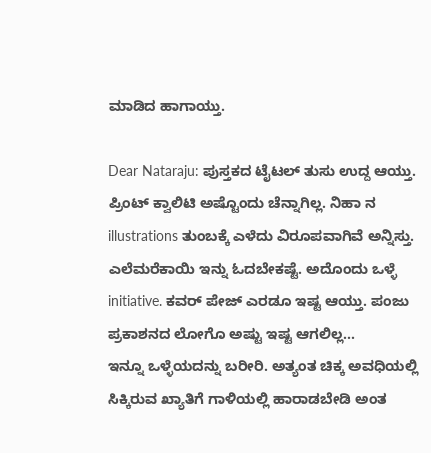ಮಾಡಿದ ಹಾಗಾಯ್ತು.

Dear Nataraju: ಪುಸ್ತಕದ ಟೈಟಲ್ ತುಸು ಉದ್ದ ಆಯ್ತು. ಪ್ರಿಂಟ್ ಕ್ವಾಲಿಟಿ ಅಷ್ಟೊಂದು ಚೆನ್ನಾಗಿಲ್ಲ. ನಿಹಾ ನ illustrations ತುಂಬಕ್ಕೆ ಎಳೆದು ವಿರೂಪವಾಗಿವೆ ಅನ್ನಿಸ್ತು. ಎಲೆಮರೆಕಾಯಿ ಇನ್ನು ಓದಬೇಕಷ್ಟೆ. ಅದೊಂದು ಒಳ್ಳೆ initiative. ಕವರ್ ಪೇಜ್ ಎರಡೂ ಇಷ್ಟ ಆಯ್ತು. ಪಂಜು ಪ್ರಕಾಶನದ ಲೋಗೊ ಅಷ್ಟು ಇಷ್ಟ ಆಗಲಿಲ್ಲ...
ಇನ್ನೂ ಒಳ್ಳೆಯದನ್ನು ಬರೀರಿ. ಅತ್ಯಂತ ಚಿಕ್ಕ ಅವಧಿಯಲ್ಲಿ ಸಿಕ್ಕಿರುವ ಖ್ಯಾತಿಗೆ ಗಾಳಿಯಲ್ಲಿ ಹಾರಾಡಬೇಡಿ ಅಂತ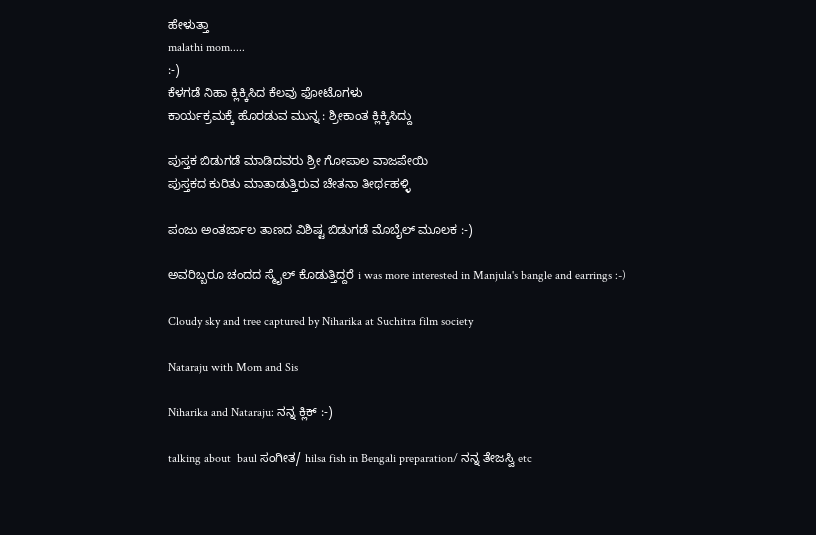ಹೇಳುತ್ತಾ
malathi mom.....
:-)
ಕೆಳಗಡೆ ನಿಹಾ ಕ್ಲಿಕ್ಕಿಸಿದ ಕೆಲವು ಫೋಟೊಗಳು
ಕಾರ್ಯಕ್ರಮಕ್ಕೆ ಹೊರಡುವ ಮುನ್ನ : ಶ್ರೀಕಾಂತ ಕ್ಲಿಕ್ಕಿಸಿದ್ದು

ಪುಸ್ತಕ ಬಿಡುಗಡೆ ಮಾಡಿದವರು ಶ್ರೀ ಗೋಪಾಲ ವಾಜಪೇಯಿ
ಪುಸ್ತಕದ ಕುರಿತು ಮಾತಾಡುತ್ತಿರುವ ಚೇತನಾ ತೀರ್ಥಹಳ್ಳಿ

ಪಂಜು ಅಂತರ್ಜಾಲ ತಾಣದ ವಿಶಿಷ್ಟ ಬಿಡುಗಡೆ ಮೊಬೈಲ್ ಮೂಲಕ :-)

ಅವರಿಬ್ಬರೂ ಚಂದದ ಸ್ಮೈಲ್ ಕೊಡುತ್ತಿದ್ದರೆ i was more interested in Manjula's bangle and earrings :-)

Cloudy sky and tree captured by Niharika at Suchitra film society

Nataraju with Mom and Sis

Niharika and Nataraju: ನನ್ನ ಕ್ಲಿಕ್ :-)

talking about  baul ಸಂಗೀತ/ hilsa fish in Bengali preparation/ ನನ್ನ ತೇಜಸ್ವಿ etc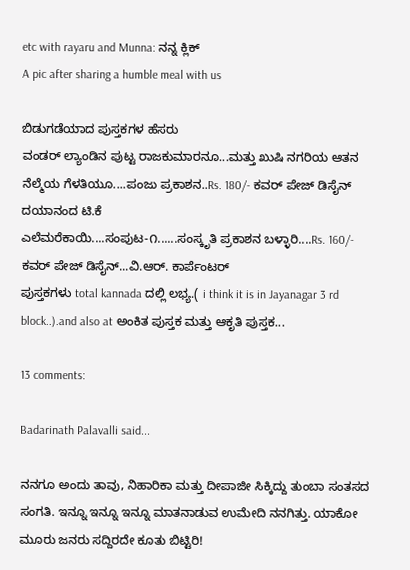etc with rayaru and Munna: ನನ್ನ ಕ್ಲಿಕ್
A pic after sharing a humble meal with us

ಬಿಡುಗಡೆಯಾದ ಪುಸ್ತಕಗಳ ಹೆಸರು
ವಂಡರ್ ಲ್ಯಾಂಡಿನ ಪುಟ್ಟ ರಾಜಕುಮಾರನೂ...ಮತ್ತು ಖುಷಿ ನಗರಿಯ ಆತನ ನೆಲ್ಮೆಯ ಗೆಳತಿಯೂ....ಪಂಜು ಪ್ರಕಾಶನ..Rs. 180/- ಕವರ್ ಪೇಜ್ ಡಿಸೈನ್ ದಯಾನಂದ ಟಿ.ಕೆ
ಎಲೆಮರೆಕಾಯಿ....ಸಂಪುಟ-೧......ಸಂಸ್ಕೃತಿ ಪ್ರಕಾಶನ ಬಳ್ಳಾರಿ....Rs. 160/- ಕವರ್ ಪೇಜ್ ಡಿಸೈನ್...ವಿ.ಆರ್. ಕಾರ್ಪೆಂಟರ್
ಪುಸ್ತಕಗಳು total kannada ದಲ್ಲಿ ಲಭ್ಯ.( i think it is in Jayanagar 3 rd block..).and also at ಅಂಕಿತ ಪುಸ್ತಕ ಮತ್ತು ಆಕೃತಿ ಪುಸ್ತಕ...

13 comments:

Badarinath Palavalli said...

ನನಗೂ ಅಂದು ತಾವು, ನಿಹಾರಿಕಾ ಮತ್ತು ದೀಪಾಜೀ ಸಿಕ್ಕಿದ್ದು ತುಂಬಾ ಸಂತಸದ ಸಂಗತಿ. ಇನ್ನೂ ಇನ್ನೂ ಇನ್ನೂ ಮಾತನಾಡುವ ಉಮೇದಿ ನನಗಿತ್ತು. ಯಾಕೋ ಮೂರು ಜನರು ಸದ್ದಿರದೇ ಕೂತು ಬಿಟ್ಟಿರಿ!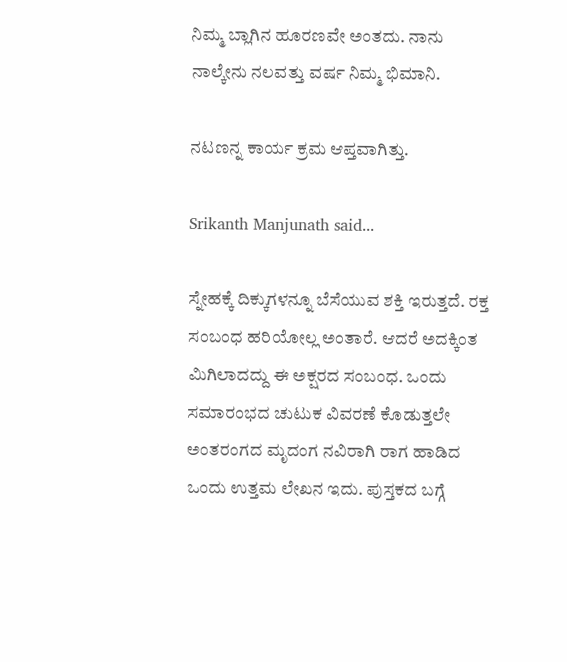ನಿಮ್ಮ ಬ್ಲಾಗಿನ ಹೂರಣವೇ ಅಂತದು. ನಾನು ನಾಲ್ಕೇನು ನಲವತ್ತು ವರ್ಷ ನಿಮ್ಮ ಭಿಮಾನಿ.

ನಟಣನ್ನ ಕಾರ್ಯ ಕ್ರಮ ಆಪ್ತವಾಗಿತ್ತು.

Srikanth Manjunath said...

ಸ್ನೇಹಕ್ಕೆ ದಿಕ್ಕುಗಳನ್ನೂ ಬೆಸೆಯುವ ಶಕ್ತಿ ಇರುತ್ತದೆ. ರಕ್ತ ಸಂಬಂಧ ಹರಿಯೋಲ್ಲ ಅಂತಾರೆ. ಆದರೆ ಅದಕ್ಕಿಂತ ಮಿಗಿಲಾದದ್ದು ಈ ಅಕ್ಷರದ ಸಂಬಂಧ. ಒಂದು ಸಮಾರಂಭದ ಚುಟುಕ ವಿವರಣೆ ಕೊಡುತ್ತಲೇ ಅಂತರಂಗದ ಮೃದಂಗ ನವಿರಾಗಿ ರಾಗ ಹಾಡಿದ ಒಂದು ಉತ್ತಮ ಲೇಖನ ಇದು. ಪುಸ್ತಕದ ಬಗ್ಗೆ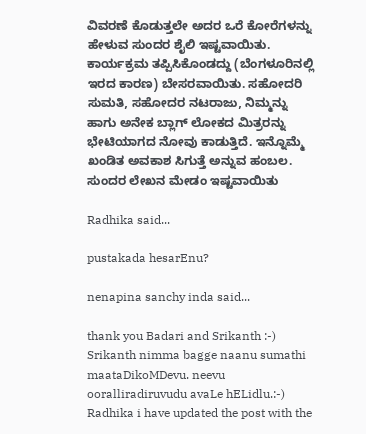ವಿವರಣೆ ಕೊಡುತ್ತಲೇ ಅದರ ಒರೆ ಕೋರೆಗಳನ್ನು ಹೇಳುವ ಸುಂದರ ಶೈಲಿ ಇಷ್ಟವಾಯಿತು. ಕಾರ್ಯಕ್ರಮ ತಪ್ಪಿಸಿಕೊಂಡದ್ದು (ಬೆಂಗಳೂರಿನಲ್ಲಿ ಇರದ ಕಾರಣ) ಬೇಸರವಾಯಿತು. ಸಹೋದರಿ ಸುಮತಿ, ಸಹೋದರ ನಟರಾಜು, ನಿಮ್ಮನ್ನು ಹಾಗು ಅನೇಕ ಬ್ಲಾಗ್ ಲೋಕದ ಮಿತ್ರರನ್ನು ಭೇಟಿಯಾಗದ ನೋವು ಕಾಡುತ್ತಿದೆ. ಇನ್ನೊಮ್ಮೆ ಖಂಡಿತ ಅವಕಾಶ ಸಿಗುತ್ತೆ ಅನ್ನುವ ಹಂಬಲ. ಸುಂದರ ಲೇಖನ ಮೇಡಂ ಇಷ್ಟವಾಯಿತು

Radhika said...

pustakada hesarEnu?

nenapina sanchy inda said...

thank you Badari and Srikanth :-) Srikanth nimma bagge naanu sumathi maataDikoMDevu. neevu ooralliradiruvudu avaLe hELidlu.:-)
Radhika i have updated the post with the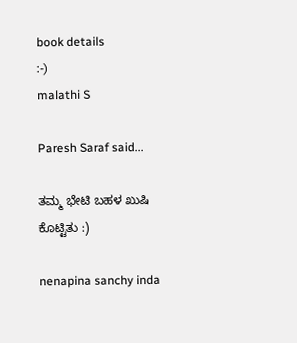book details
:-)
malathi S

Paresh Saraf said...

ತಮ್ಮ ಭೇಟಿ ಬಹಳ ಖುಷಿ ಕೊಟ್ಟಿತು :)

nenapina sanchy inda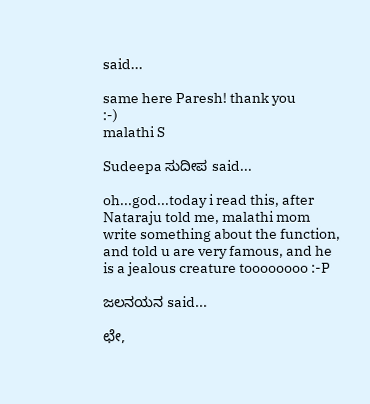said...

same here Paresh! thank you
:-)
malathi S

Sudeepa ಸುದೀಪ said...

oh...god...today i read this, after Nataraju told me, malathi mom write something about the function, and told u are very famous, and he is a jealous creature toooooooo :-P

ಜಲನಯನ said...

ಛೇ,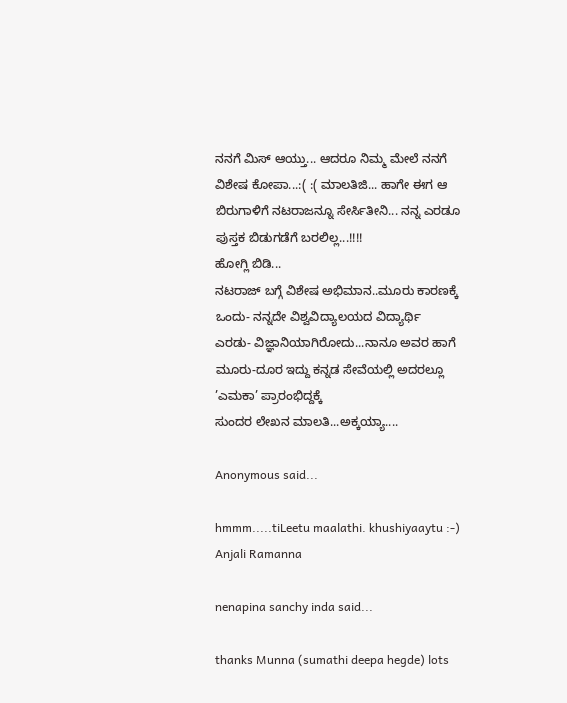ನನಗೆ ಮಿಸ್ ಆಯ್ತು... ಆದರೂ ನಿಮ್ಮ ಮೇಲೆ ನನಗೆ ವಿಶೇಷ ಕೋಪಾ...:( :( ಮಾಲತಿಜಿ... ಹಾಗೇ ಈಗ ಆ ಬಿರುಗಾಳಿಗೆ ನಟರಾಜನ್ನೂ ಸೇರ್ಸಿತೀನಿ... ನನ್ನ ಎರಡೂ ಪುಸ್ತಕ ಬಿಡುಗಡೆಗೆ ಬರಲಿಲ್ಲ...!!!!
ಹೋಗ್ಲಿ ಬಿಡಿ...
ನಟರಾಜ್ ಬಗ್ಗೆ ವಿಶೇಷ ಅಭಿಮಾನ..ಮೂರು ಕಾರಣಕ್ಕೆ
ಒಂದು- ನನ್ನದೇ ವಿಶ್ವವಿದ್ಯಾಲಯದ ವಿದ್ಯಾರ್ಥಿ
ಎರಡು- ವಿಜ್ಞಾನಿಯಾಗಿರೋದು...ನಾನೂ ಅವರ ಹಾಗೆ
ಮೂರು-ದೂರ ಇದ್ದು ಕನ್ನಡ ಸೇವೆಯಲ್ಲಿ ಅದರಲ್ಲೂ ’ಎಮಕಾ’ ಪ್ರಾರಂಭಿದ್ದಕ್ಕೆ
ಸುಂದರ ಲೇಖನ ಮಾಲತಿ...ಅಕ್ಕಯ್ಯಾ....

Anonymous said...

hmmm.....tiLeetu maalathi. khushiyaaytu :-)
Anjali Ramanna

nenapina sanchy inda said...

thanks Munna (sumathi deepa hegde) lots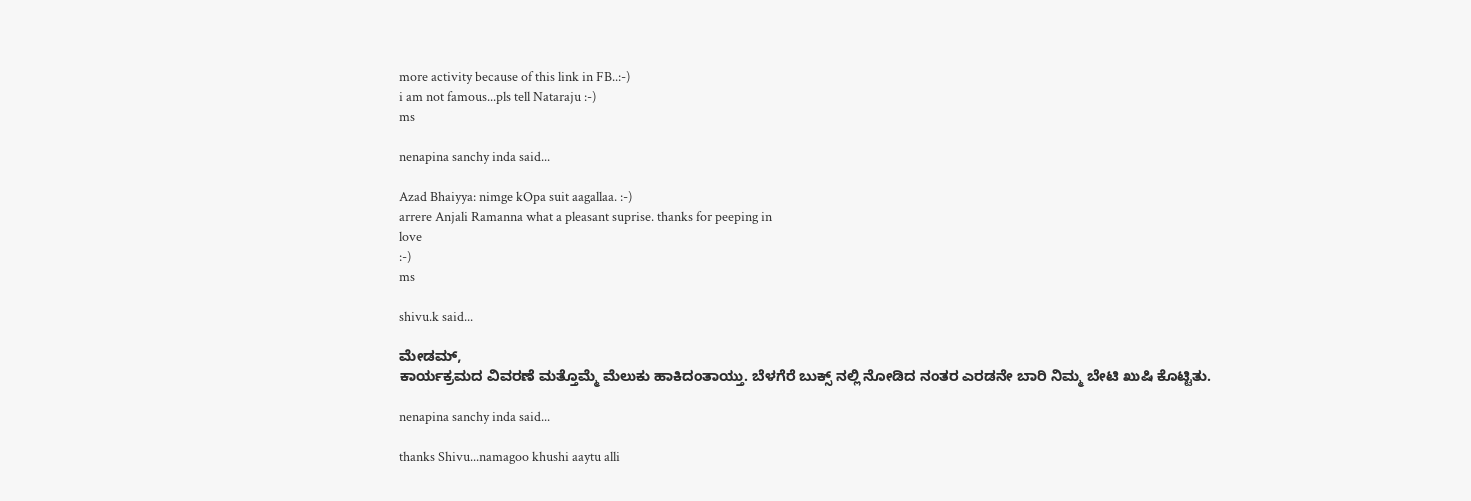more activity because of this link in FB..:-)
i am not famous...pls tell Nataraju :-)
ms

nenapina sanchy inda said...

Azad Bhaiyya: nimge kOpa suit aagallaa. :-)
arrere Anjali Ramanna what a pleasant suprise. thanks for peeping in
love
:-)
ms

shivu.k said...

ಮೇಡಮ್,
ಕಾರ್ಯಕ್ರಮದ ವಿವರಣೆ ಮತ್ತೊಮ್ಮೆ ಮೆಲುಕು ಹಾಕಿದಂತಾಯ್ತು. ಬೆಳಗೆರೆ ಬುಕ್ಸ್ ನಲ್ಲಿ ನೋಡಿದ ನಂತರ ಎರಡನೇ ಬಾರಿ ನಿಮ್ಮ ಬೇಟಿ ಖುಷಿ ಕೊಟ್ಟಿತು.

nenapina sanchy inda said...

thanks Shivu...namagoo khushi aaytu alli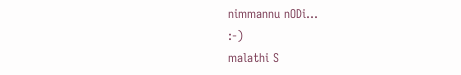nimmannu nODi...
:-)
malathi S